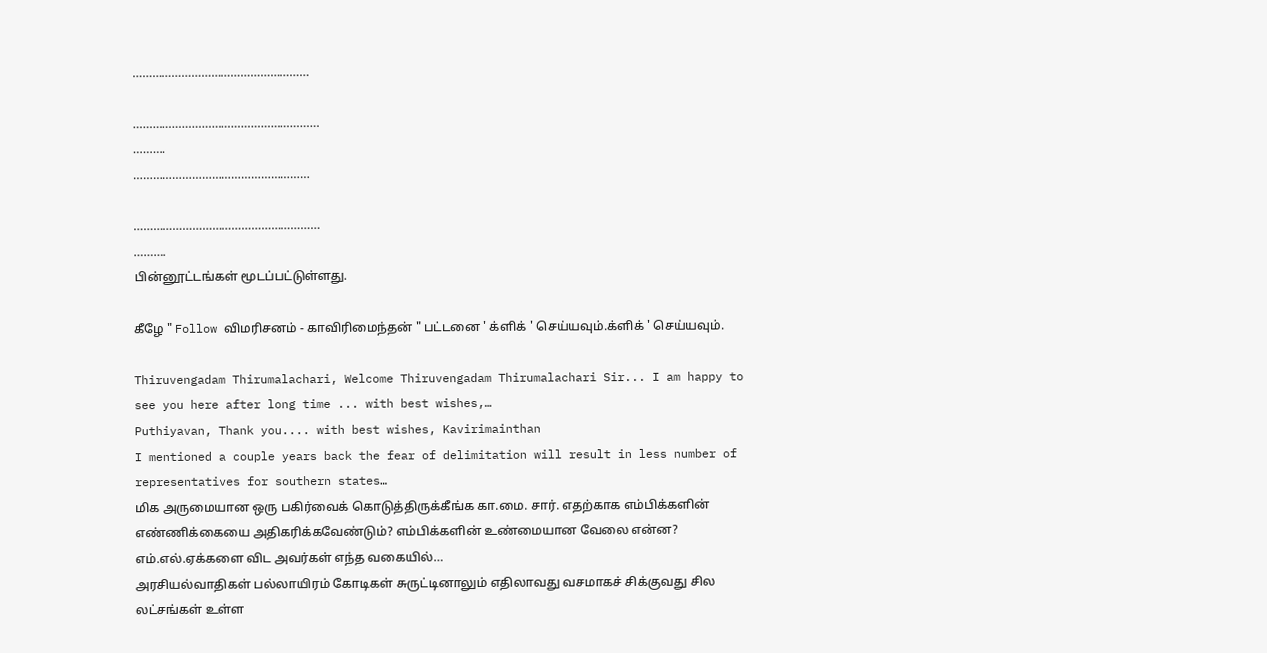………………………………………………

…………………………………………………
……….
………………………………………………

…………………………………………………
……….
பின்னூட்டங்கள் மூடப்பட்டுள்ளது.

கீழே " Follow விமரிசனம் - காவிரிமைந்தன் " பட்டனை ' க்ளிக் ' செய்யவும்.க்ளிக் ' செய்யவும்.

Thiruvengadam Thirumalachari, Welcome Thiruvengadam Thirumalachari Sir... I am happy to see you here after long time ... with best wishes,…
Puthiyavan, Thank you.... with best wishes, Kavirimainthan
I mentioned a couple years back the fear of delimitation will result in less number of representatives for southern states…
மிக அருமையான ஒரு பகிர்வைக் கொடுத்திருக்கீங்க கா.மை. சார். எதற்காக எம்பிக்களின் எண்ணிக்கையை அதிகரிக்கவேண்டும்? எம்பிக்களின் உண்மையான வேலை என்ன? எம்.எல்.ஏக்களை விட அவர்கள் எந்த வகையில்…
அரசியல்வாதிகள் பல்லாயிரம் கோடிகள் சுருட்டினாலும் எதிலாவது வசமாகச் சிக்குவது சில லட்சங்கள் உள்ள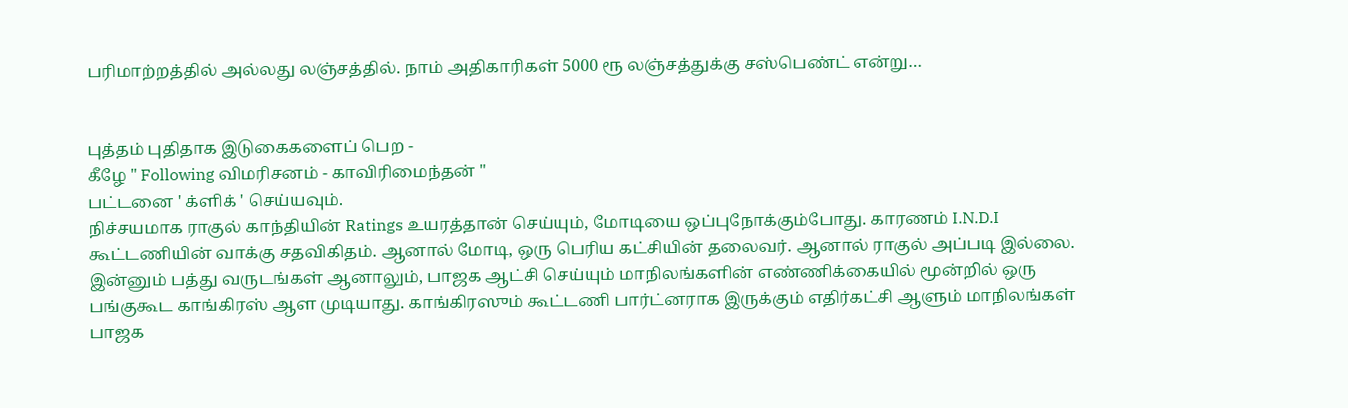பரிமாற்றத்தில் அல்லது லஞ்சத்தில். நாம் அதிகாரிகள் 5000 ரூ லஞ்சத்துக்கு சஸ்பெண்ட் என்று…


புத்தம் புதிதாக இடுகைகளைப் பெற -
கீழே " Following விமரிசனம் - காவிரிமைந்தன் "
பட்டனை ' க்ளிக் ' செய்யவும்.
நிச்சயமாக ராகுல் காந்தியின் Ratings உயரத்தான் செய்யும், மோடியை ஒப்புநோக்கும்போது. காரணம் I.N.D.I கூட்டணியின் வாக்கு சதவிகிதம். ஆனால் மோடி, ஒரு பெரிய கட்சியின் தலைவர். ஆனால் ராகுல் அப்படி இல்லை. இன்னும் பத்து வருடங்கள் ஆனாலும், பாஜக ஆட்சி செய்யும் மாநிலங்களின் எண்ணிக்கையில் மூன்றில் ஒரு பங்குகூட காங்கிரஸ் ஆள முடியாது. காங்கிரஸும் கூட்டணி பார்ட்னராக இருக்கும் எதிர்கட்சி ஆளும் மாநிலங்கள் பாஜக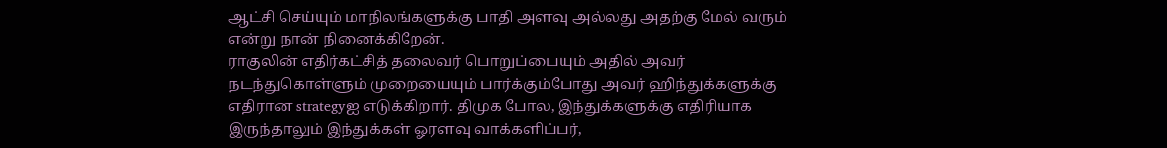ஆட்சி செய்யும் மாநிலங்களுக்கு பாதி அளவு அல்லது அதற்கு மேல் வரும் என்று நான் நினைக்கிறேன்.
ராகுலின் எதிர்கட்சித் தலைவர் பொறுப்பையும் அதில் அவர் நடந்துகொள்ளும் முறையையும் பார்க்கும்போது அவர் ஹிந்துக்களுக்கு எதிரான strategyஐ எடுக்கிறார். திமுக போல, இந்துக்களுக்கு எதிரியாக இருந்தாலும் இந்துக்கள் ஓரளவு வாக்களிப்பர்,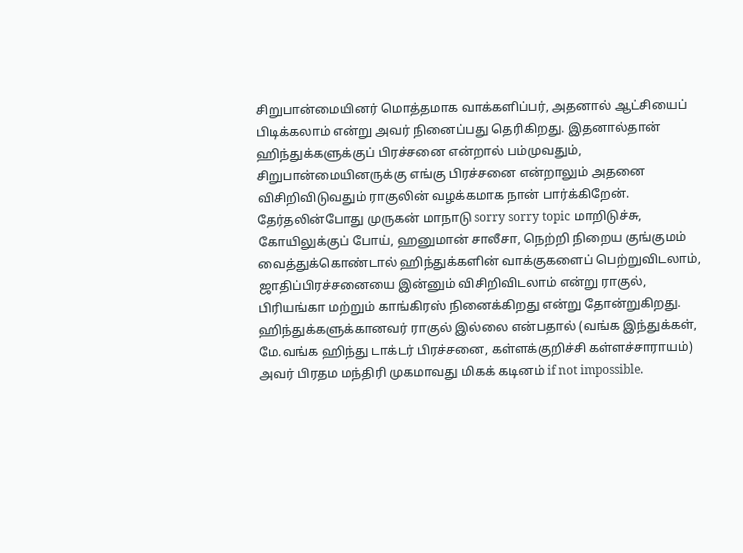சிறுபான்மையினர் மொத்தமாக வாக்களிப்பர், அதனால் ஆட்சியைப் பிடிக்கலாம் என்று அவர் நினைப்பது தெரிகிறது. இதனால்தான் ஹிந்துக்களுக்குப் பிரச்சனை என்றால் பம்முவதும், சிறுபான்மையினருக்கு எங்கு பிரச்சனை என்றாலும் அதனை விசிறிவிடுவதும் ராகுலின் வழக்கமாக நான் பார்க்கிறேன். தேர்தலின்போது முருகன் மாநாடு sorry sorry topic மாறிடுச்சு, கோயிலுக்குப் போய், ஹனுமான் சாலீசா, நெற்றி நிறைய குங்குமம் வைத்துக்கொண்டால் ஹிந்துக்களின் வாக்குகளைப் பெற்றுவிடலாம், ஜாதிப்பிரச்சனையை இன்னும் விசிறிவிடலாம் என்று ராகுல், பிரியங்கா மற்றும் காங்கிரஸ் நினைக்கிறது என்று தோன்றுகிறது.
ஹிந்துக்களுக்கானவர் ராகுல் இல்லை என்பதால் (வங்க இந்துக்கள், மே.வங்க ஹிந்து டாக்டர் பிரச்சனை, கள்ளக்குறிச்சி கள்ளச்சாராயம்) அவர் பிரதம மந்திரி முகமாவது மிகக் கடினம் if not impossible.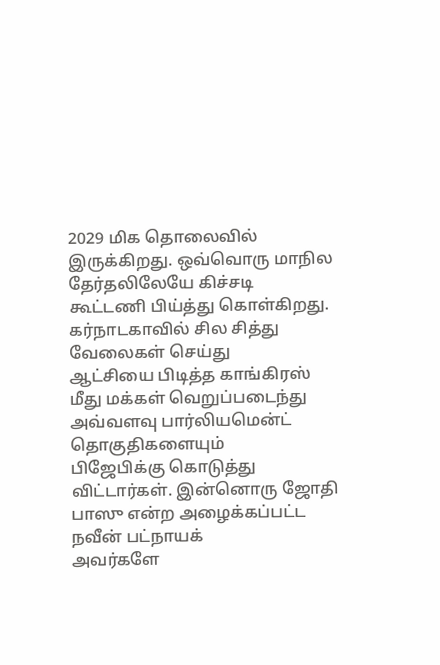2029 மிக தொலைவில் இருக்கிறது. ஒவ்வொரு மாநில தேர்தலிலேயே கிச்சடி
கூட்டணி பிய்த்து கொள்கிறது. கர்நாடகாவில் சில சித்து வேலைகள் செய்து
ஆட்சியை பிடித்த காங்கிரஸ் மீது மக்கள் வெறுப்படைந்து அவ்வளவு பார்லியமென்ட் தொகுதிகளையும்
பிஜேபிக்கு கொடுத்து விட்டார்கள். இன்னொரு ஜோதி பாஸு என்ற அழைக்கப்பட்ட நவீன் பட்நாயக்
அவர்களே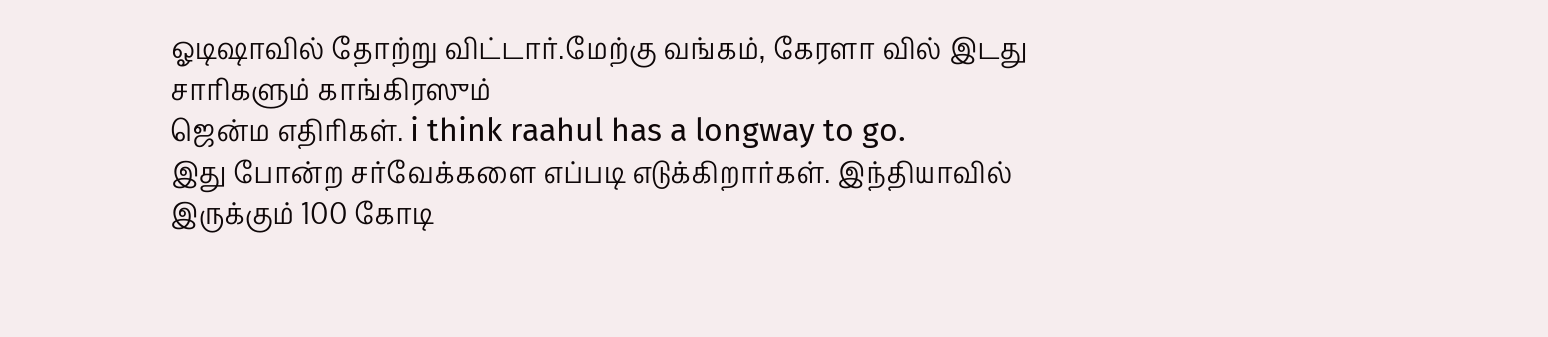ஓடிஷாவில் தோற்று விட்டார்.மேற்கு வங்கம், கேரளா வில் இடது சாரிகளும் காங்கிரஸும்
ஜென்ம எதிரிகள். i think raahul has a longway to go.
இது போன்ற சர்வேக்களை எப்படி எடுக்கிறார்கள். இந்தியாவில் இருக்கும் 100 கோடி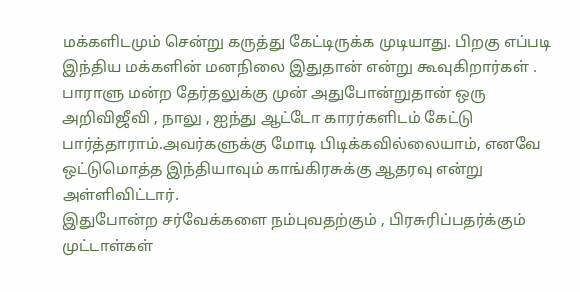மக்களிடமும் சென்று கருத்து கேட்டிருக்க முடியாது. பிறகு எப்படி இந்திய மக்களின் மனநிலை இதுதான் என்று கூவுகிறார்கள் .
பாராளு மன்ற தேர்தலுக்கு முன் அதுபோன்றுதான் ஒரு அறிவிஜீவி , நாலு , ஐந்து ஆட்டோ காரர்களிடம் கேட்டு பார்த்தாராம்.அவர்களுக்கு மோடி பிடிக்கவில்லையாம், எனவே ஒட்டுமொத்த இந்தியாவும் காங்கிரசுக்கு ஆதரவு என்று அள்ளிவிட்டார்.
இதுபோன்ற சர்வேக்களை நம்புவதற்கும் , பிரசுரிப்பதர்க்கும் முட்டாள்கள்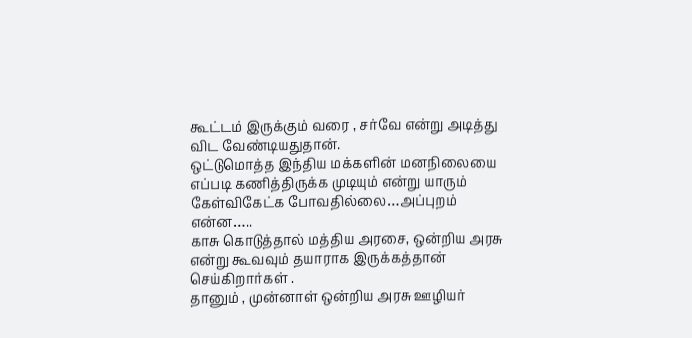கூட்டம் இருக்கும் வரை , சர்வே என்று அடித்து விட வேண்டியதுதான்.
ஒட்டுமொத்த இந்திய மக்களின் மனநிலையை எப்படி கணித்திருக்க முடியும் என்று யாரும் கேள்விகேட்க போவதில்லை…அப்புறம் என்ன…..
காசு கொடுத்தால் மத்திய அரசை, ஒன்றிய அரசு என்று கூவவும் தயாராக இருக்கத்தான் செய்கிறார்கள் .
தானும் , முன்னாள் ஒன்றிய அரசு ஊழியர்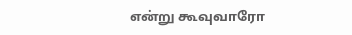என்று கூவுவாரோ